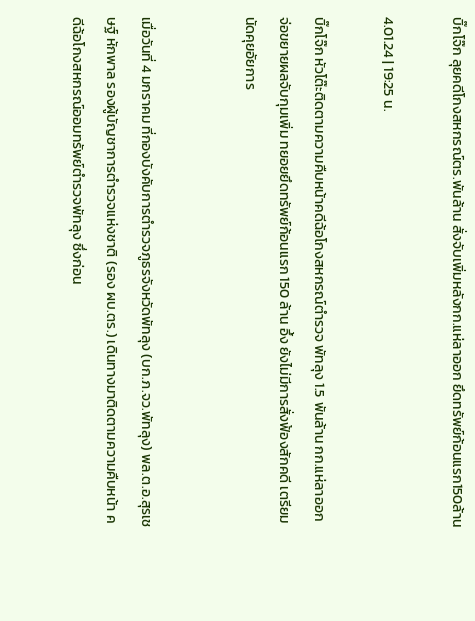บิ๊กโจ๊ก ลุยคดีโกงสหกรณ์ตร.พันล้าน สั่งจับเพิ่มหลังกก.แห่ลาออก ยึดทรัพย์ก้อนแรก150ล้าน

4.01.24 | 19:25 น.

บิ๊กโจ๊ก หัวโต๊ะติดตามความคืบหน้าคดีฉ้อโกงสหกรณ์ตำรวจ พัทลุง 1.5 พันล้าน กก.แห่ลาออก จ่อขยายผลจับกุมเพิ่ม ทยอยยึดทรัพย์ก้อนแรก 150 ล้าน อึ้ง ยังไม่มีการสั่งฟ้องสักคดี เตรียมนัดคุยอัยการ


เมื่อวันที่ 4 มกราคม ที่กองบังคับการตำรวจภูธรจังหวัดพัทลุง (บก.ภ.จว.พัทลุง) พล.ต.อ.สุรเชษฐ์ หักพาล รองผู้บัญชาการตำรวจแห่งชาติ (รอง ผบ.ตร.) เดินทางมาติดตามความคืบหน้า คดีฉ้อโกงสหกรณ์ออมทรัพย์ตำรวจพัทลุง ซึ่งก่อน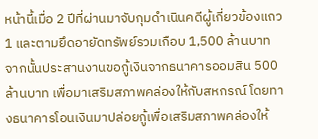หน้านี้เมื่อ 2 ปีที่ผ่านมาจับกุมดำเนินคดีผู้เกี่ยวข้องแถว 1 และตามยึดอายัดทรัพย์รวมเกือบ 1,500 ล้านบาท จากนั้นประสานงานขอกู้เงินจากธนาคารออมสิน 500 ล้านบาท เพื่อมาเสริมสภาพคล่องให้กับสหกรณ์ โดยทางธนาคารโอนเงินมาปล่อยกู้เพื่อเสริมสภาพคล่องให้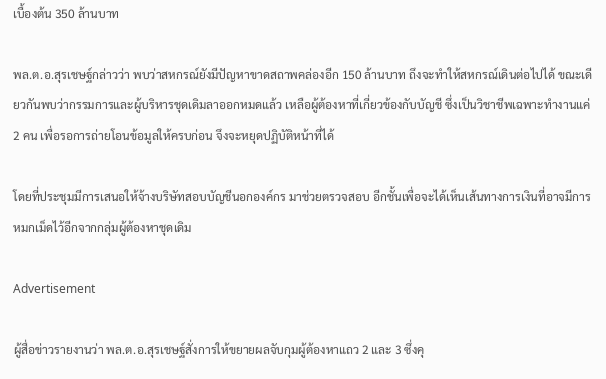เบื้องต้น 350 ล้านบาท

พล.ต.อ.สุรเชษฐ์กล่าวว่า พบว่าสหกรณ์ยังมีปัญหาขาดสถาพคล่องอีก 150 ล้านบาท ถึงจะทำให้สหกรณ์เดินต่อไปได้ ขณะเดียวกันพบว่ากรรมการและผู้บริหารชุดเดิมลาออกหมดแล้ว เหลือผู้ต้องหาที่เกี่ยวข้องกับบัญชี ซึ่งเป็นวิชาชีพเฉพาะทำงานแค่ 2 คน เพื่อรอการถ่ายโอนข้อมูลให้ครบก่อน จึงจะหยุดปฏิบัติหน้าที่ได้

โดยที่ประชุมมีการเสนอให้จ้างบริษัทสอบบัญชีนอกองค์กร มาช่วยตรวจสอบ อีกชั้นเพื่อจะได้เห็นเส้นทางการเงินที่อาจมีการหมกเม็ดไว้อีกจากกลุ่มผู้ต้องหาชุดเดิม

Advertisement

ผู้สื่อข่าวรายงานว่า พล.ต.อ.สุรเชษฐ์สั่งการให้ขยายผลจับกุมผู้ต้องหาแถว 2 และ 3 ซึ่งคุ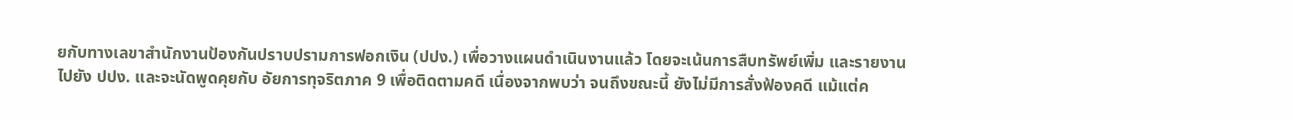ยกับทางเลขาสำนักงานป้องกันปราบปรามการฟอกเงิน (ปปง.) เพื่อวางแผนดำเนินงานแล้ว โดยจะเน้นการสืบทรัพย์เพิ่ม และรายงานไปยัง ปปง. และจะนัดพูดคุยกับ อัยการทุจริตภาค 9 เพื่อติดตามคดี เนื่องจากพบว่า จนถึงขณะนี้ ยังไม่มีการสั่งฟ้องคดี แม้แต่ค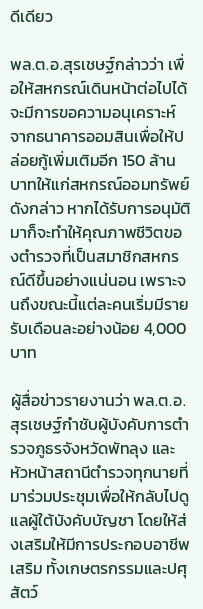ดีเดียว

พล.ต.อ.สุรเชษฐ์กล่าวว่า เพื่อให้สหกรณ์เดินหน้าต่อไปได้จะมีการขอความอนุเคราะห์จากธนาคารออมสินเพื่อให้ปล่อยกู้เพิ่มเติมอีก 150 ล้านบาทให้แก่สหกรณ์ออมทรัพย์ดังกล่าว หากได้รับการอนุมัติมาก็จะทำให้คุณภาพชีวิตของตำรวจที่เป็นสมาชิกสหกรณ์ดีขึ้นอย่างแน่นอน เพราะจนถึงขณะนี้แต่ละคนเริ่มมีรายรับเดือนละอย่างน้อย 4,000 บาท

ผู้สื่อข่าวรายงานว่า พล.ต.อ.สุรเชษฐ์กำชับผู้บังคับการตำรวจภูธรจังหวัดพัทลุง และหัวหน้าสถานีตำรวจทุกนายที่มาร่วมประชุมเพื่อให้กลับไปดูแลผู้ใต้บังคับบัญชา โดยให้ส่งเสริมให้มีการประกอบอาชีพเสริม ทั้งเกษตรกรรมและปศุสัตว์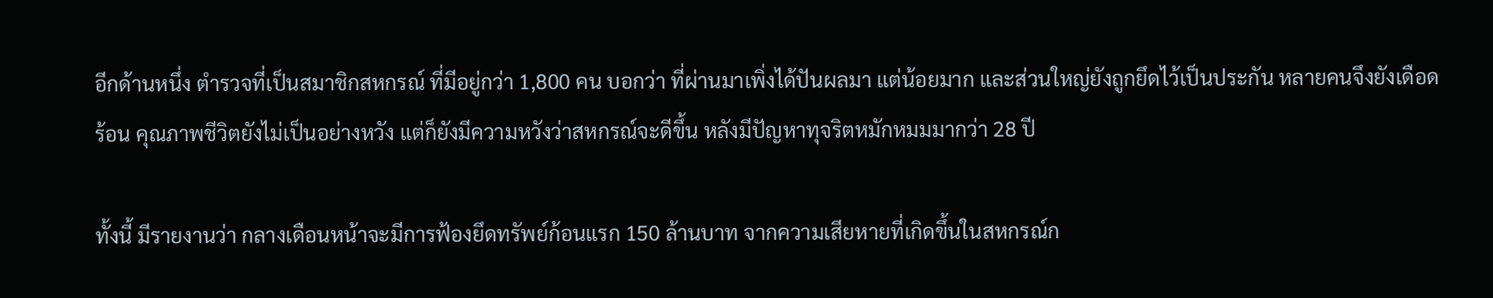อีกด้านหนึ่ง ตำรวจที่เป็นสมาชิกสหกรณ์ ที่มีอยู่กว่า 1,800 คน บอกว่า ที่ผ่านมาเพิ่งได้ปันผลมา แต่น้อยมาก และส่วนใหญ่ยังถูกยึดไว้เป็นประกัน หลายคนจึงยังเดือดร้อน คุณภาพชีวิตยังไม่เป็นอย่างหวัง แต่ก็ยังมีความหวังว่าสหกรณ์จะดีขึ้น หลังมีปัญหาทุจริตหมักหมมมากว่า 28 ปี

ทั้งนี้ มีรายงานว่า กลางเดือนหน้าจะมีการฟ้องยึดทรัพย์ก้อนแรก 150 ล้านบาท จากความเสียหายที่เกิดขึ้นในสหกรณ์ก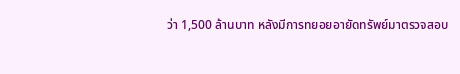ว่า 1,500 ล้านบาท หลังมีการทยอยอายัดทรัพย์มาตรวจสอบ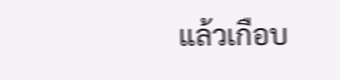แล้วเกือบ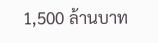1,500 ล้านบาท